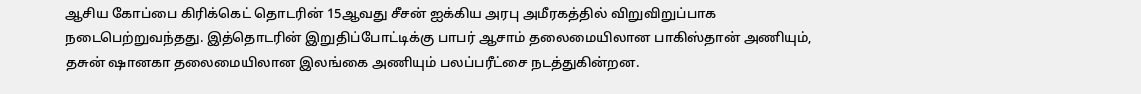ஆசிய கோப்பை கிரிக்கெட் தொடரின் 15ஆவது சீசன் ஐக்கிய அரபு அமீரகத்தில் விறுவிறுப்பாக நடைபெற்றுவந்தது. இத்தொடரின் இறுதிப்போட்டிக்கு பாபர் ஆசாம் தலைமையிலான பாகிஸ்தான் அணியும், தசுன் ஷானகா தலைமையிலான இலங்கை அணியும் பலப்பரீட்சை நடத்துகின்றன.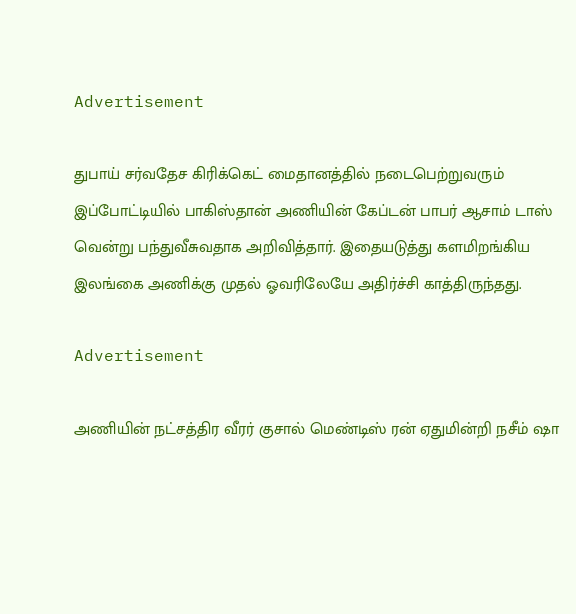Advertisement

துபாய் சர்வதேச கிரிக்கெட் மைதானத்தில் நடைபெற்றுவரும் இப்போட்டியில் பாகிஸ்தான் அணியின் கேப்டன் பாபர் ஆசாம் டாஸ் வென்று பந்துவீசுவதாக அறிவித்தார். இதையடுத்து களமிறங்கிய இலங்கை அணிக்கு முதல் ஓவரிலேயே அதிர்ச்சி காத்திருந்தது.

Advertisement

அணியின் நட்சத்திர வீரர் குசால் மெண்டிஸ் ரன் ஏதுமின்றி நசீம் ஷா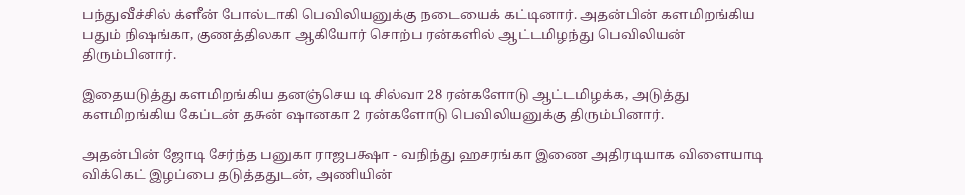பந்துவீச்சில் க்ளீன் போல்டாகி பெவிலியனுக்கு நடையைக் கட்டினார். அதன்பின் களமிறங்கிய பதும் நிஷங்கா, குணத்திலகா ஆகியோர் சொற்ப ரன்களில் ஆட்டமிழந்து பெவிலியன் திரும்பினார்.

இதையடுத்து களமிறங்கிய தனஞ்செய டி சில்வா 28 ரன்களோடு ஆட்டமிழக்க, அடுத்து களமிறங்கிய கேப்டன் தசுன் ஷானகா 2 ரன்களோடு பெவிலியனுக்கு திரும்பினார்.

அதன்பின் ஜோடி சேர்ந்த பனுகா ராஜபக்ஷா - வநிந்து ஹசரங்கா இணை அதிரடியாக விளையாடி விக்கெட் இழப்பை தடுத்ததுடன், அணியின்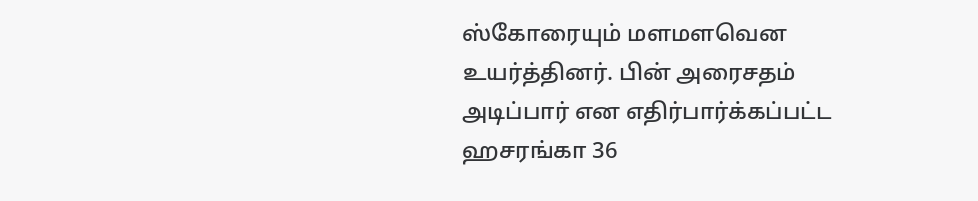ஸ்கோரையும் மளமளவென உயர்த்தினர். பின் அரைசதம் அடிப்பார் என எதிர்பார்க்கப்பட்ட ஹசரங்கா 36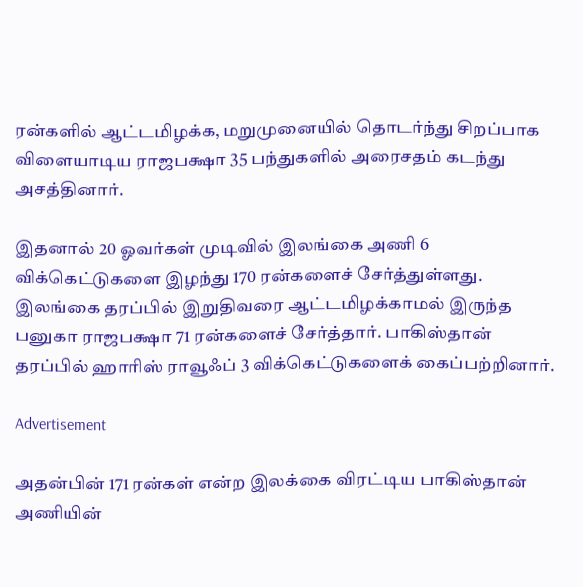ரன்களில் ஆட்டமிழக்க, மறுமுனையில் தொடர்ந்து சிறப்பாக விளையாடிய ராஜபக்ஷா 35 பந்துகளில் அரைசதம் கடந்து அசத்தினார்.

இதனால் 20 ஓவர்கள் முடிவில் இலங்கை அணி 6 விக்கெட்டுகளை இழந்து 170 ரன்களைச் சேர்த்துள்ளது. இலங்கை தரப்பில் இறுதிவரை ஆட்டமிழக்காமல் இருந்த பனுகா ராஜபக்ஷா 71 ரன்களைச் சேர்த்தார். பாகிஸ்தான் தரப்பில் ஹாரிஸ் ராவூஃப் 3 விக்கெட்டுகளைக் கைப்பற்றினார்.

Advertisement

அதன்பின் 171 ரன்கள் என்ற இலக்கை விரட்டிய பாகிஸ்தான் அணியின்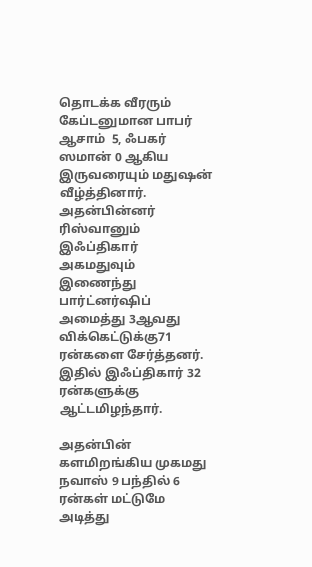தொடக்க வீரரும் கேப்டனுமான பாபர் ஆசாம்  5, ஃபகர் ஸமான் 0 ஆகிய இருவரையும் மதுஷன் வீழ்த்தினார். அதன்பின்னர் ரிஸ்வானும் இஃப்திகார் அகமதுவும் இணைந்து  பார்ட்னர்ஷிப் அமைத்து 3ஆவது விக்கெட்டுக்கு71 ரன்களை சேர்த்தனர். இதில் இஃப்திகார் 32 ரன்களுக்கு ஆட்டமிழந்தார்.

அதன்பின் களமிறங்கிய முகமது நவாஸ் 9 பந்தில் 6 ரன்கள் மட்டுமே அடித்து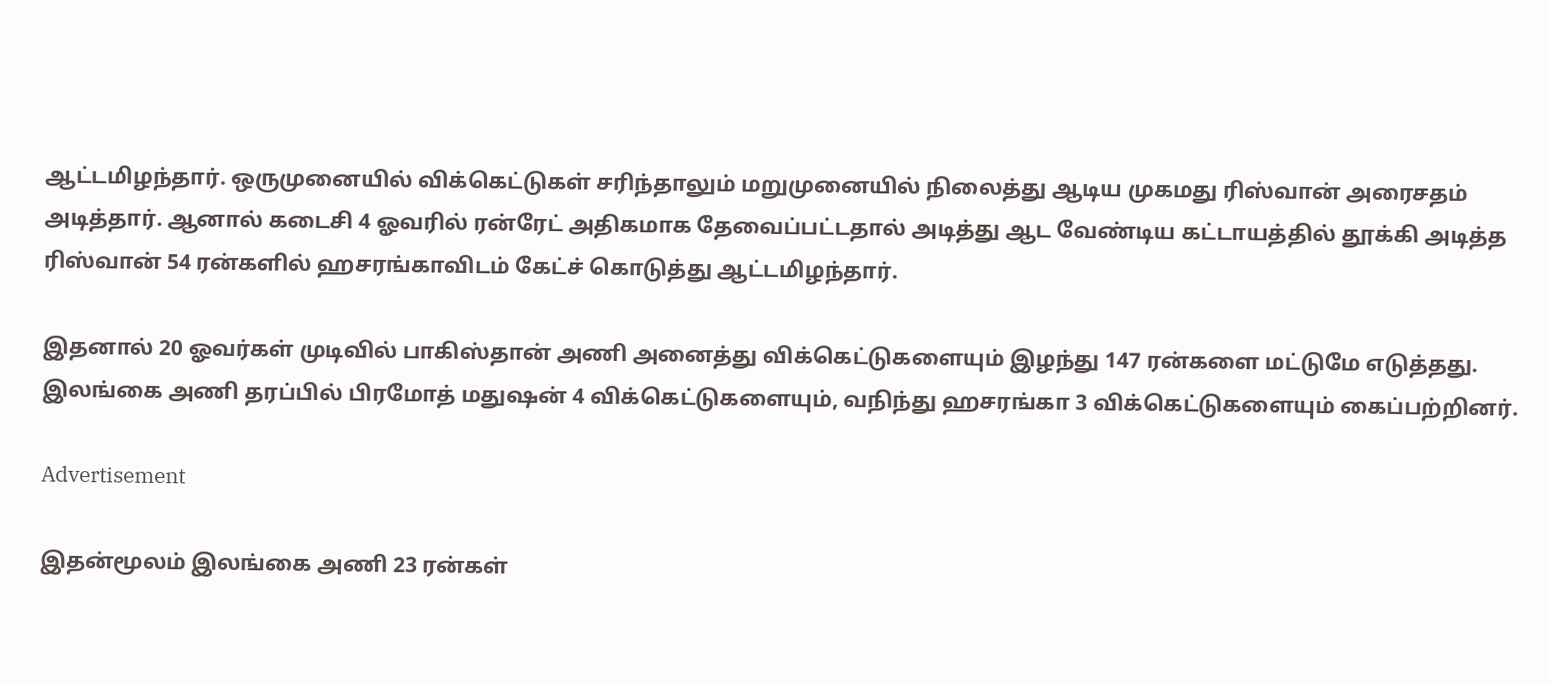ஆட்டமிழந்தார். ஒருமுனையில் விக்கெட்டுகள் சரிந்தாலும் மறுமுனையில் நிலைத்து ஆடிய முகமது ரிஸ்வான் அரைசதம் அடித்தார். ஆனால் கடைசி 4 ஓவரில் ரன்ரேட் அதிகமாக தேவைப்பட்டதால் அடித்து ஆட வேண்டிய கட்டாயத்தில் தூக்கி அடித்த ரிஸ்வான் 54 ரன்களில் ஹசரங்காவிடம் கேட்ச் கொடுத்து ஆட்டமிழந்தார்.

இதனால் 20 ஓவர்கள் முடிவில் பாகிஸ்தான் அணி அனைத்து விக்கெட்டுகளையும் இழந்து 147 ரன்களை மட்டுமே எடுத்தது. இலங்கை அணி தரப்பில் பிரமோத் மதுஷன் 4 விக்கெட்டுகளையும், வநிந்து ஹசரங்கா 3 விக்கெட்டுகளையும் கைப்பற்றினர்.

Advertisement

இதன்மூலம் இலங்கை அணி 23 ரன்கள்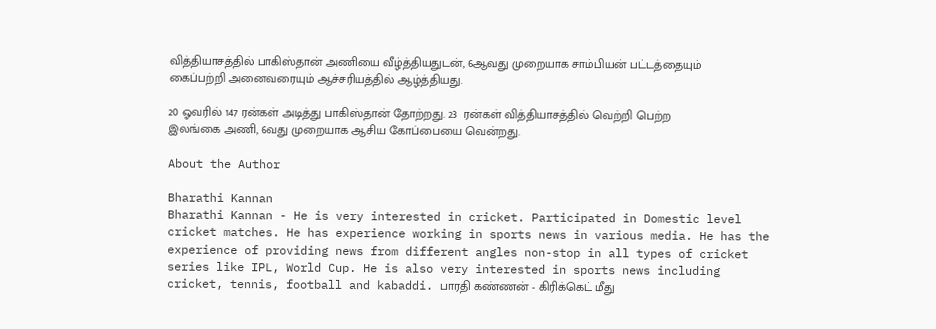வித்தியாசத்தில் பாகிஸ்தான் அணியை வீழ்த்தியதுடன், 6ஆவது முறையாக சாம்பியன் பட்டத்தையும் கைப்பற்றி அனைவரையும் ஆச்சரியத்தில் ஆழ்த்தியது.

20 ஓவரில் 147 ரன்கள் அடித்து பாகிஸ்தான் தோற்றது. 23  ரன்கள் வித்தியாசத்தில் வெற்றி பெற்ற இலங்கை அணி, 6வது முறையாக ஆசிய கோப்பையை வென்றது.

About the Author

Bharathi Kannan
Bharathi Kannan - He is very interested in cricket. Participated in Domestic level cricket matches. He has experience working in sports news in various media. He has the experience of providing news from different angles non-stop in all types of cricket series like IPL, World Cup. He is also very interested in sports news including cricket, tennis, football and kabaddi. பாரதி கண்ணன் - கிரிக்கெட் மீது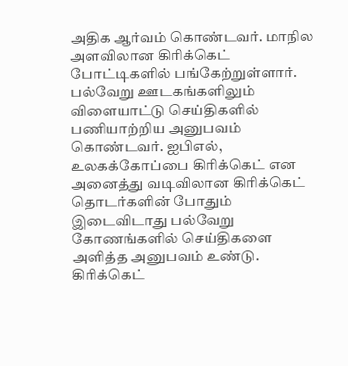அதிக ஆர்வம் கொண்டவர். மாநில அளவிலான கிரிக்கெட் போட்டிகளில் பங்கேற்றுள்ளார். பல்வேறு ஊடகங்களிலும் விளையாட்டு செய்திகளில் பணியாற்றிய அனுபவம் கொண்டவர். ஐபிஎல், உலகக்கோப்பை கிரிக்கெட் என அனைத்து வடிவிலான கிரிக்கெட் தொடர்களின் போதும் இடைவிடாது பல்வேறு கோணங்களில் செய்திகளை அளித்த அனுபவம் உண்டு. கிரிக்கெட்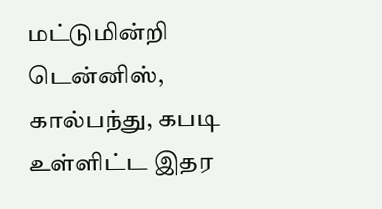மட்டுமின்றி டென்னிஸ், கால்பந்து, கபடி உள்ளிட்ட இதர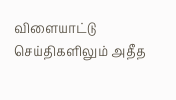விளையாட்டு செய்திகளிலும் அதீத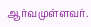ஆர்வமுள்ளவர்.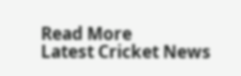Read More
Latest Cricket News